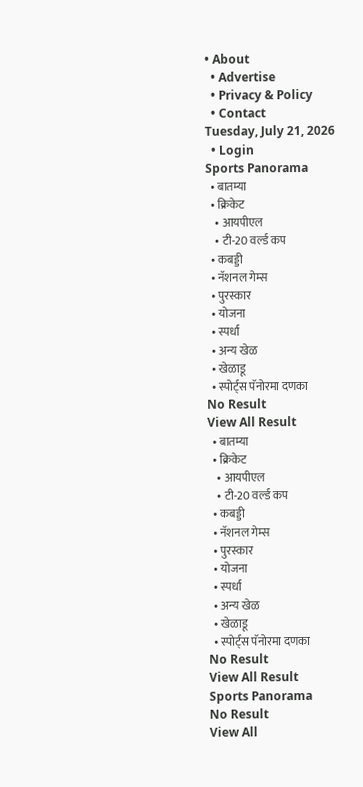• About
  • Advertise
  • Privacy & Policy
  • Contact
Tuesday, July 21, 2026
  • Login
Sports Panorama
  • बातम्या
  • क्रिकेट
    • आयपीएल
    • टी-20 वर्ल्ड कप
  • कबड्डी
  • नॅशनल गेम्स
  • पुरस्कार
  • योजना
  • स्पर्धा
  • अन्य खेळ
  • खेळाडू
  • स्पोर्ट्स पॅनोरमा दणका
No Result
View All Result
  • बातम्या
  • क्रिकेट
    • आयपीएल
    • टी-20 वर्ल्ड कप
  • कबड्डी
  • नॅशनल गेम्स
  • पुरस्कार
  • योजना
  • स्पर्धा
  • अन्य खेळ
  • खेळाडू
  • स्पोर्ट्स पॅनोरमा दणका
No Result
View All Result
Sports Panorama
No Result
View All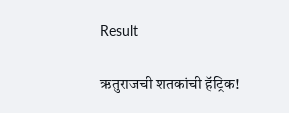Result

ऋतुराजची शतकांची हॅट्रिक!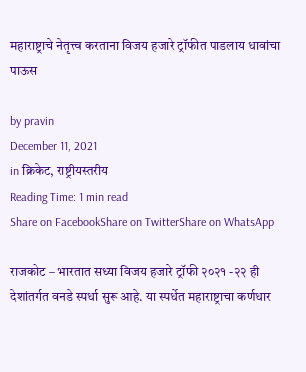महाराष्ट्राचे नेतृत्त्व करताना विजय हजारे ट्रॉफीत पाडलाय धावांचा पाऊस

by pravin
December 11, 2021
in क्रिकेट, राष्ट्रीयस्तरीय
Reading Time: 1 min read
Share on FacebookShare on TwitterShare on WhatsApp

राजकोट – भारतात सध्या विजय हजारे ट्रॉफी २०२१ -२२ ही देशांतर्गत वनडे स्पर्धा सुरू आहे. या स्पर्धेत महाराष्ट्राचा कर्णधार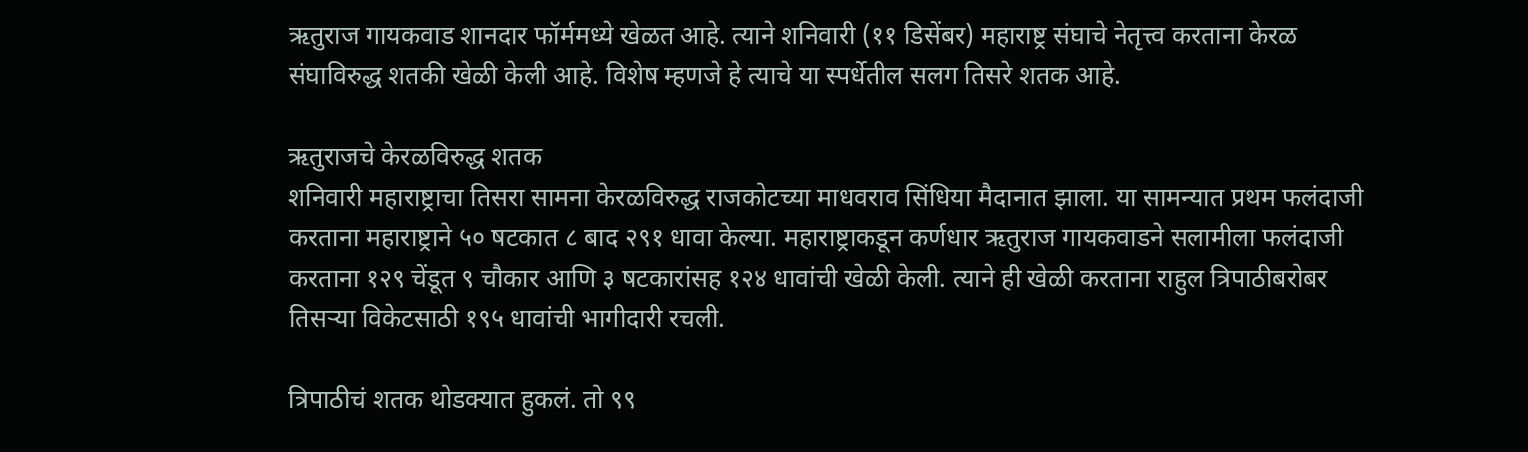ऋतुराज गायकवाड शानदार फॉर्ममध्ये खेळत आहे. त्याने शनिवारी (११ डिसेंबर) महाराष्ट्र संघाचे नेतृत्त्व करताना केरळ संघाविरुद्ध शतकी खेळी केली आहे. विशेष म्हणजे हे त्याचे या स्पर्धेतील सलग तिसरे शतक आहे.

ऋतुराजचे केरळविरुद्ध शतक
शनिवारी महाराष्ट्राचा तिसरा सामना केरळविरुद्ध राजकोटच्या माधवराव सिंधिया मैदानात झाला. या सामन्यात प्रथम फलंदाजी करताना महाराष्ट्राने ५० षटकात ८ बाद २९१ धावा केल्या. महाराष्ट्राकडून कर्णधार ऋतुराज गायकवाडने सलामीला फलंदाजी करताना १२९ चेंडूत ९ चौकार आणि ३ षटकारांसह १२४ धावांची खेळी केली. त्याने ही खेळी करताना राहुल त्रिपाठीबरोबर तिसऱ्या विकेटसाठी १९५ धावांची भागीदारी रचली.

त्रिपाठीचं शतक थोडक्यात हुकलं. तो ९९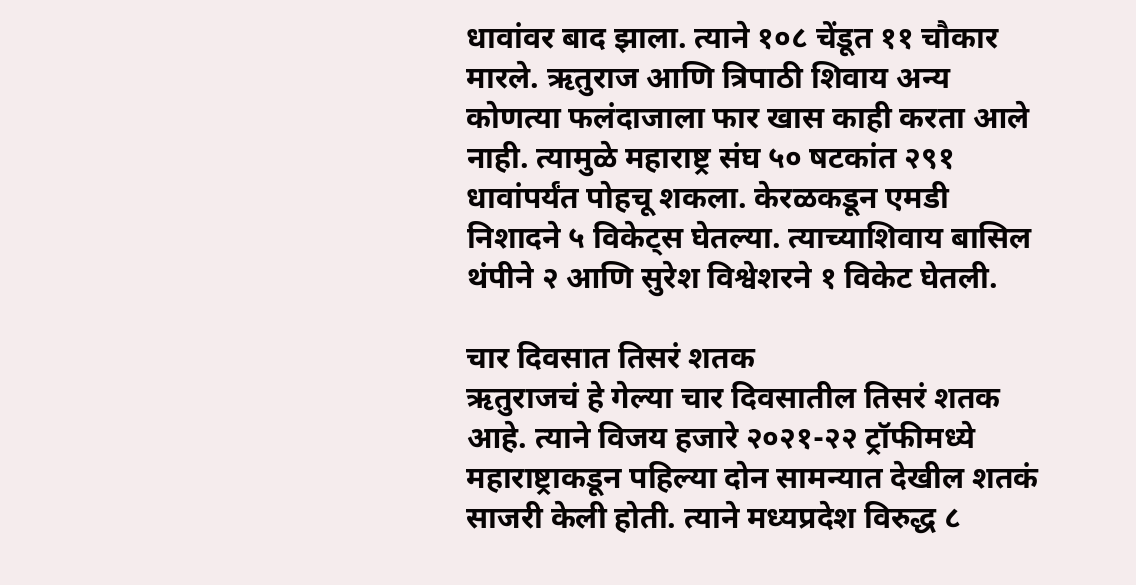धावांवर बाद झाला. त्याने १०८ चेंडूत ११ चौकार मारले. ऋतुराज आणि त्रिपाठी शिवाय अन्य कोणत्या फलंदाजाला फार खास काही करता आले नाही. त्यामुळे महाराष्ट्र संघ ५० षटकांत २९१ धावांपर्यंत पोहचू शकला. केरळकडून एमडी निशादने ५ विकेट्स घेतल्या. त्याच्याशिवाय बासिल थंपीने २ आणि सुरेश विश्वेशरने १ विकेट घेतली.

चार दिवसात तिसरं शतक
ऋतुराजचं हे गेल्या चार दिवसातील तिसरं शतक आहे. त्याने विजय हजारे २०२१-२२ ट्रॉफीमध्ये महाराष्ट्राकडून पहिल्या दोन सामन्यात देखील शतकं साजरी केली होती. त्याने मध्यप्रदेश विरुद्ध ८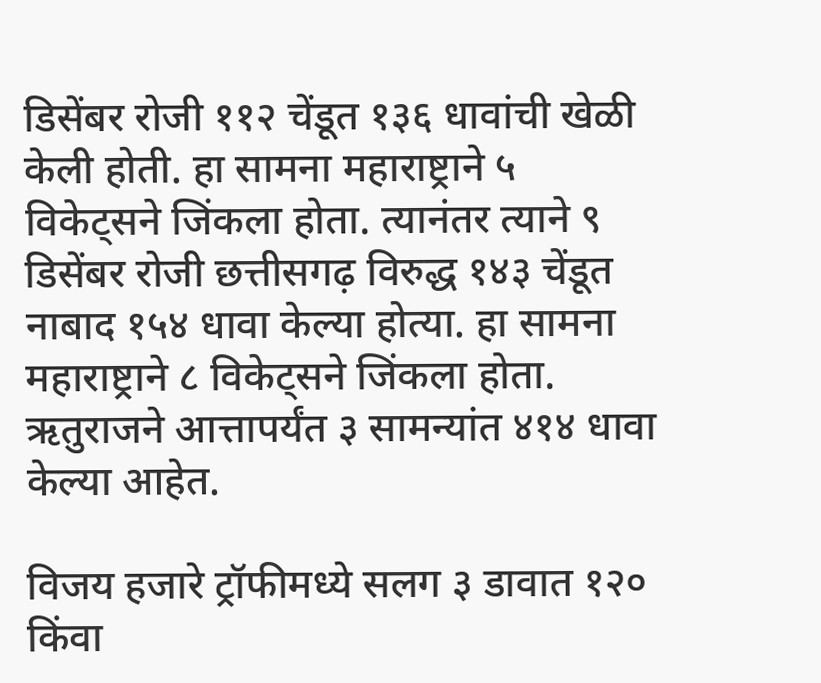डिसेंबर रोजी ११२ चेंडूत १३६ धावांची खेळी केली होती. हा सामना महाराष्ट्राने ५ विकेट्सने जिंकला होता. त्यानंतर त्याने ९ डिसेंबर रोजी छत्तीसगढ़ विरुद्ध १४३ चेंडूत नाबाद १५४ धावा केल्या होत्या. हा सामना महाराष्ट्राने ८ विकेट्सने जिंकला होता. ऋतुराजने आत्तापर्यंत ३ सामन्यांत ४१४ धावा केल्या आहेत.

विजय हजारे ट्रॉफीमध्ये सलग ३ डावात १२० किंवा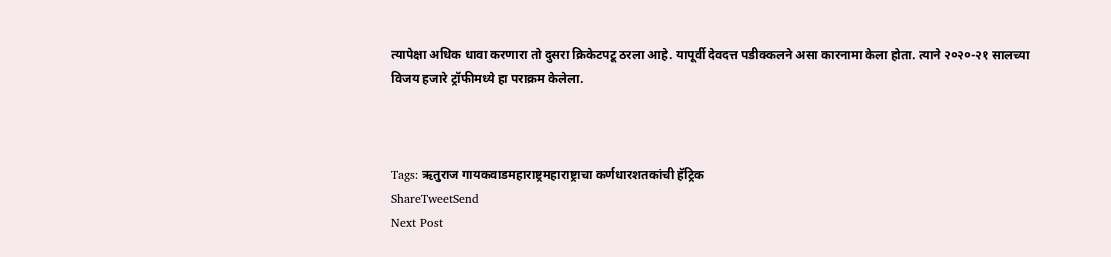त्यापेक्षा अधिक धावा करणारा तो दुसरा क्रिकेटपटू ठरला आहे. यापूर्वी देवदत्त पडीक्कलने असा कारनामा केला होता. त्याने २०२०-२१ सालच्या विजय हजारे ट्रॉफीमध्ये हा पराक्रम केलेला.



Tags: ऋतुराज गायकवाडमहाराष्ट्रमहाराष्ट्राचा कर्णधारशतकांची हॅट्रिक
ShareTweetSend
Next Post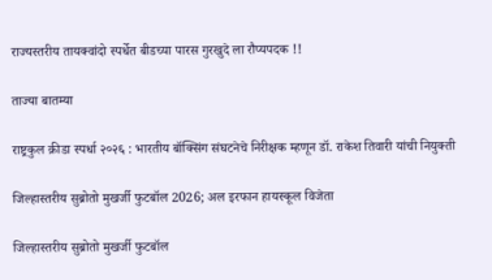राज्यस्तरीय तायक्वांदो स्पर्धेत बीडच्या पारस गुरखुदे ला रौप्यपदक !!

ताज्या बातम्या

राष्ट्रकुल क्रीडा स्पर्धा २०२६ : भारतीय बॉक्सिंग संघटनेचे निरीक्षक म्हणून डॉ. राकेश तिवारी यांची नियुक्ती

जिल्हास्तरीय सुब्रोतो मुखर्जी फुटबॉल 2026; अल इरफान हायस्कूल विजेता

जिल्हास्तरीय सुब्रोतो मुखर्जी फुटबॉल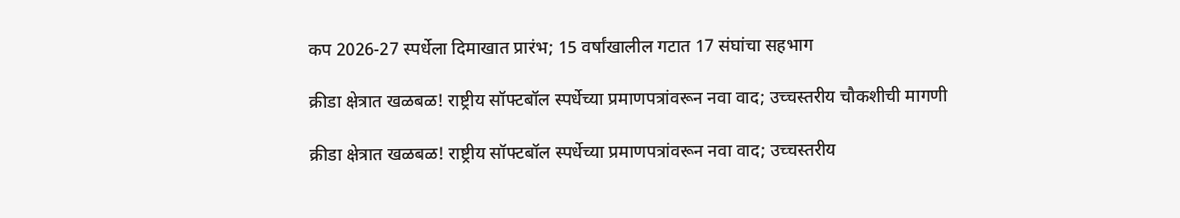कप 2026-27 स्पर्धेला दिमाखात प्रारंभ; 15 वर्षांखालील गटात 17 संघांचा सहभाग

क्रीडा क्षेत्रात खळबळ! राष्ट्रीय सॉफ्टबॉल स्पर्धेच्या प्रमाणपत्रांवरून नवा वाद; उच्चस्तरीय चौकशीची मागणी

क्रीडा क्षेत्रात खळबळ! राष्ट्रीय सॉफ्टबॉल स्पर्धेच्या प्रमाणपत्रांवरून नवा वाद; उच्चस्तरीय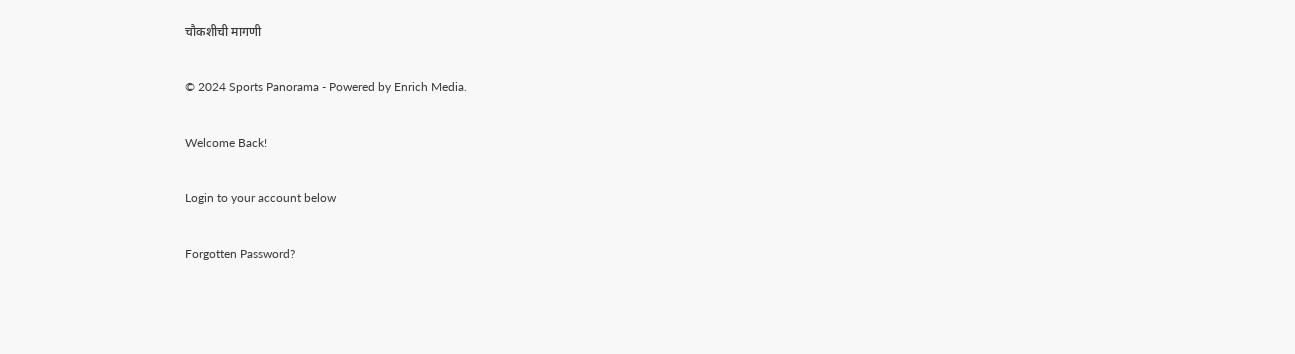चौकशीची मागणी

© 2024 Sports Panorama - Powered by Enrich Media.

Welcome Back!

Login to your account below

Forgotten Password?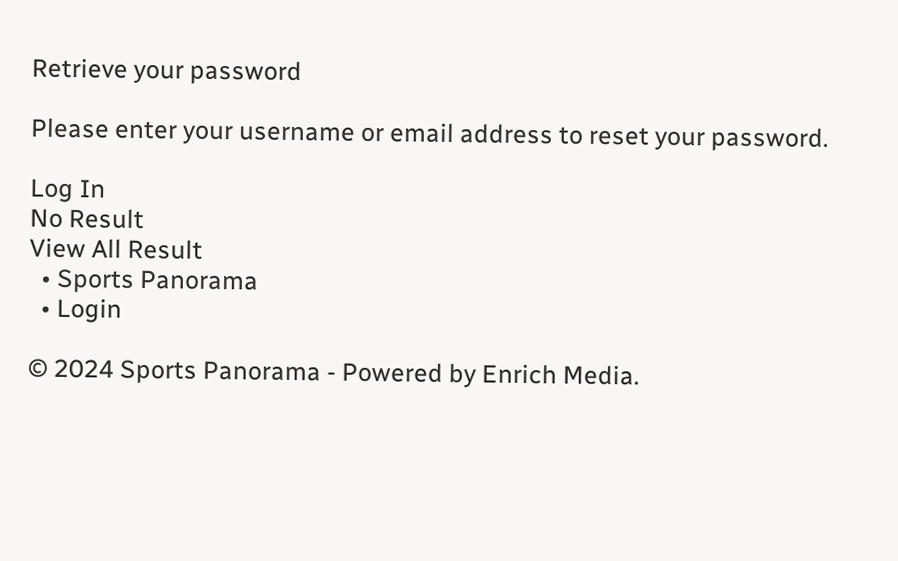Retrieve your password

Please enter your username or email address to reset your password.

Log In
No Result
View All Result
  • Sports Panorama
  • Login

© 2024 Sports Panorama - Powered by Enrich Media.